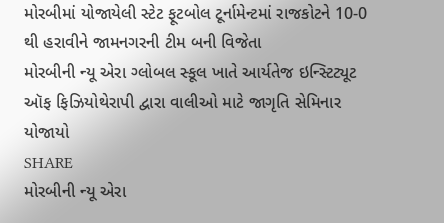મોરબીમાં યોજાયેલી સ્ટેટ ફૂટબોલ ટૂર્નામેન્ટમાં રાજકોટને 10-0 થી હરાવીને જામનગરની ટીમ બની વિજેતા
મોરબીની ન્યૂ એરા ગ્લોબલ સ્કૂલ ખાતે આર્યતેજ ઇન્સ્ટિટ્યૂટ ઑફ ફિઝિયોથેરાપી દ્વારા વાલીઓ માટે જાગૃતિ સેમિનાર યોજાયો
SHARE
મોરબીની ન્યૂ એરા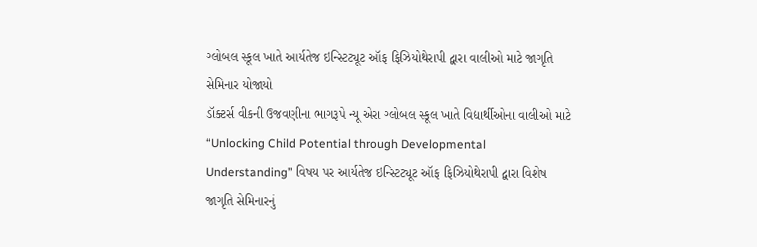ગ્લોબલ સ્કૂલ ખાતે આર્યતેજ ઇન્સ્ટિટ્યૂટ ઑફ ફિઝિયોથેરાપી દ્વારા વાલીઓ માટે જાગૃતિ સેમિનાર યોજાયો
ડૉક્ટર્સ વીકની ઉજવણીના ભાગરૂપે ન્યૂ એરા ગ્લોબલ સ્કૂલ ખાતે વિદ્યાર્થીઓના વાલીઓ માટે “Unlocking Child Potential through Developmental Understanding” વિષય પર આર્યતેજ ઇન્સ્ટિટ્યૂટ ઑફ ફિઝિયોથેરાપી દ્વારા વિશેષ જાગૃતિ સેમિનારનું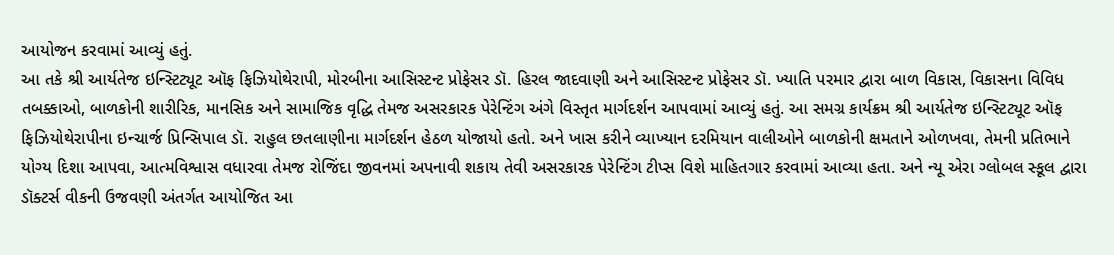આયોજન કરવામાં આવ્યું હતું.
આ તકે શ્રી આર્યતેજ ઇન્સ્ટિટ્યૂટ ઑફ ફિઝિયોથેરાપી, મોરબીના આસિસ્ટન્ટ પ્રોફેસર ડૉ. હિરલ જાદવાણી અને આસિસ્ટન્ટ પ્રોફેસર ડૉ. ખ્યાતિ પરમાર દ્વારા બાળ વિકાસ, વિકાસના વિવિધ તબક્કાઓ, બાળકોની શારીરિક, માનસિક અને સામાજિક વૃદ્ધિ તેમજ અસરકારક પેરેન્ટિંગ અંગે વિસ્તૃત માર્ગદર્શન આપવામાં આવ્યું હતું. આ સમગ્ર કાર્યક્રમ શ્રી આર્યતેજ ઇન્સ્ટિટ્યૂટ ઑફ ફિઝિયોથેરાપીના ઇન્ચાર્જ પ્રિન્સિપાલ ડૉ. રાહુલ છતલાણીના માર્ગદર્શન હેઠળ યોજાયો હતો. અને ખાસ કરીને વ્યાખ્યાન દરમિયાન વાલીઓને બાળકોની ક્ષમતાને ઓળખવા, તેમની પ્રતિભાને યોગ્ય દિશા આપવા, આત્મવિશ્વાસ વધારવા તેમજ રોજિંદા જીવનમાં અપનાવી શકાય તેવી અસરકારક પેરેન્ટિંગ ટીપ્સ વિશે માહિતગાર કરવામાં આવ્યા હતા. અને ન્યૂ એરા ગ્લોબલ સ્કૂલ દ્વારા ડૉક્ટર્સ વીકની ઉજવણી અંતર્ગત આયોજિત આ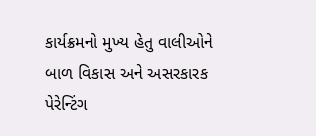કાર્યક્રમનો મુખ્ય હેતુ વાલીઓને બાળ વિકાસ અને અસરકારક પેરેન્ટિંગ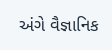અંગે વૈજ્ઞાનિક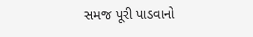સમજ પૂરી પાડવાનો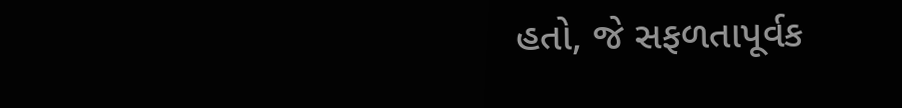હતો, જે સફળતાપૂર્વક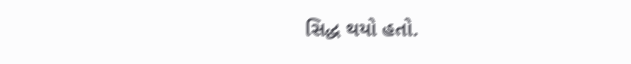સિદ્ધ થયો હતો.